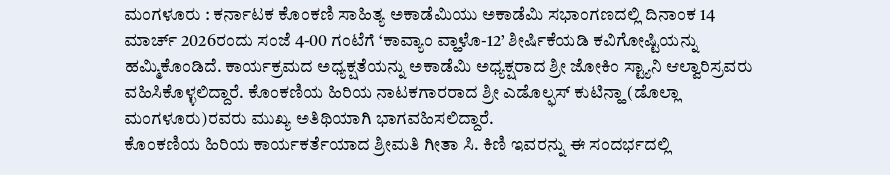ಮಂಗಳೂರು : ಕರ್ನಾಟಕ ಕೊಂಕಣಿ ಸಾಹಿತ್ಯ ಅಕಾಡೆಮಿಯು ಅಕಾಡೆಮಿ ಸಭಾಂಗಣದಲ್ಲಿ ದಿನಾಂಕ 14 ಮಾರ್ಚ್ 2026ರಂದು ಸಂಜೆ 4-00 ಗಂಟೆಗೆ ‘ಕಾವ್ಯಾಂ ವ್ಹಾಳೊ-12’ ಶೀರ್ಷಿಕೆಯಡಿ ಕವಿಗೋಷ್ಟಿಯನ್ನು ಹಮ್ಮಿಕೊಂಡಿದೆ. ಕಾರ್ಯಕ್ರಮದ ಅಧ್ಯಕ್ಷತೆಯನ್ನು ಅಕಾಡೆಮಿ ಅಧ್ಯಕ್ಷರಾದ ಶ್ರೀ ಜೋಕಿಂ ಸ್ಟ್ಯಾನಿ ಆಲ್ವಾರಿಸ್ರವರು ವಹಿಸಿಕೊಳ್ಳಲಿದ್ದಾರೆ. ಕೊಂಕಣಿಯ ಹಿರಿಯ ನಾಟಕಗಾರರಾದ ಶ್ರೀ ಎಡೊಲ್ಫಸ್ ಕುಟಿನ್ಹಾ (ಡೊಲ್ಲಾ ಮಂಗಳೂರು)ರವರು ಮುಖ್ಯ ಅತಿಥಿಯಾಗಿ ಭಾಗವಹಿಸಲಿದ್ದಾರೆ.
ಕೊಂಕಣಿಯ ಹಿರಿಯ ಕಾರ್ಯಕರ್ತೆಯಾದ ಶ್ರೀಮತಿ ಗೀತಾ ಸಿ. ಕಿಣಿ ಇವರನ್ನು ಈ ಸಂದರ್ಭದಲ್ಲಿ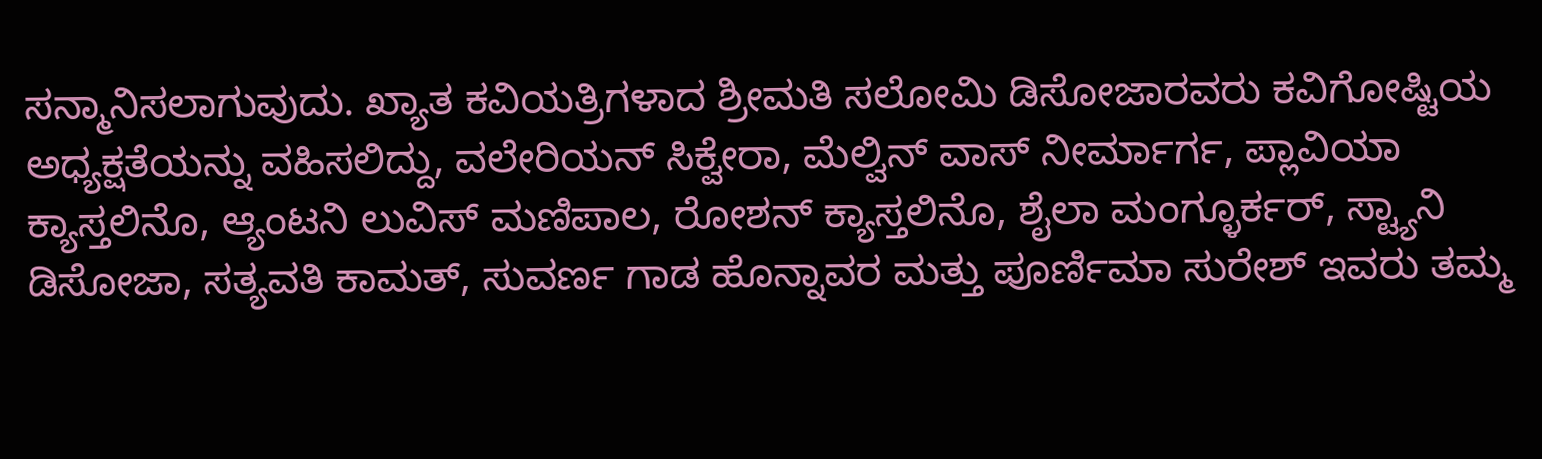ಸನ್ಮಾನಿಸಲಾಗುವುದು. ಖ್ಯಾತ ಕವಿಯತ್ರಿಗಳಾದ ಶ್ರೀಮತಿ ಸಲೋಮಿ ಡಿಸೋಜಾರವರು ಕವಿಗೋಷ್ಟಿಯ ಅಧ್ಯಕ್ಷತೆಯನ್ನು ವಹಿಸಲಿದ್ದು, ವಲೇರಿಯನ್ ಸಿಕ್ವೇರಾ, ಮೆಲ್ವಿನ್ ವಾಸ್ ನೀರ್ಮಾರ್ಗ, ಪ್ಲಾವಿಯಾ ಕ್ಯಾಸ್ತಲಿನೊ, ಆ್ಯಂಟನಿ ಲುವಿಸ್ ಮಣಿಪಾಲ, ರೋಶನ್ ಕ್ಯಾಸ್ತಲಿನೊ, ಶೈಲಾ ಮಂಗ್ಳೂರ್ಕರ್, ಸ್ಟ್ಯಾನಿ ಡಿಸೋಜಾ, ಸತ್ಯವತಿ ಕಾಮತ್, ಸುವರ್ಣ ಗಾಡ ಹೊನ್ನಾವರ ಮತ್ತು ಪೂರ್ಣಿಮಾ ಸುರೇಶ್ ಇವರು ತಮ್ಮ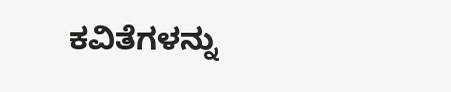ಕವಿತೆಗಳನ್ನು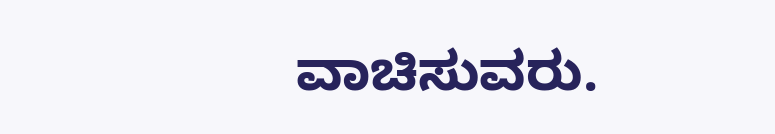ವಾಚಿಸುವರು.